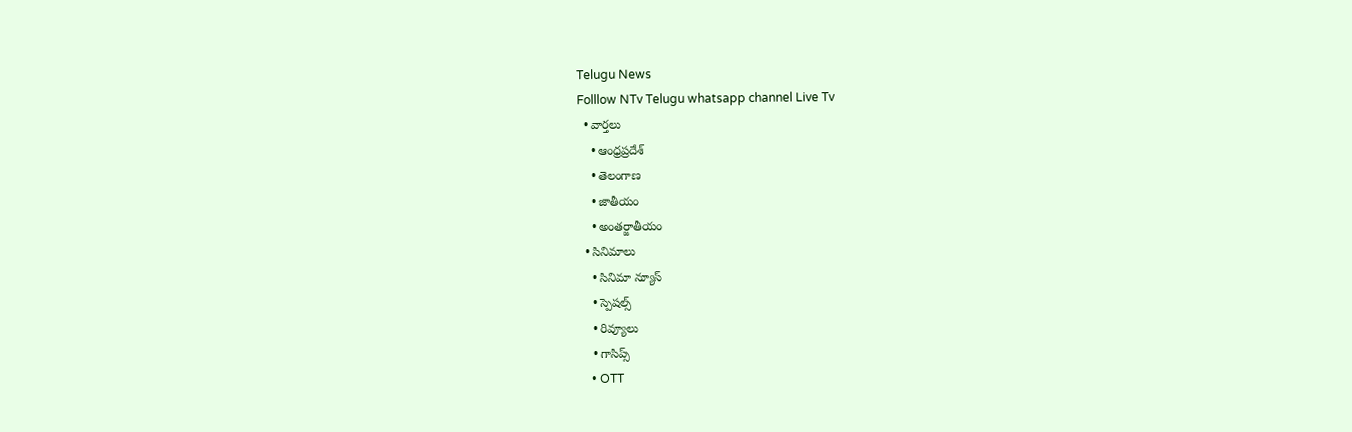Telugu News
Folllow NTv Telugu whatsapp channel Live Tv
  • వార్తలు
    • ఆంధ్రప్రదేశ్
    • తెలంగాణ
    • జాతీయం
    • అంతర్జాతీయం
  • సినిమాలు
    • సినిమా న్యూస్
    • స్పెషల్స్
    • రివ్యూలు
    • గాసిప్స్
    • OTT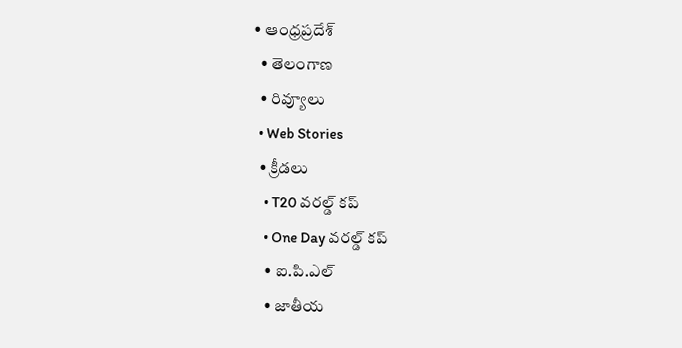• ఆంధ్రప్రదేశ్
  • తెలంగాణ
  • రివ్యూలు
  • Web Stories
  • క్రీడలు
    • T20 వరల్డ్ కప్
    • One Day వరల్డ్ కప్
    • ఐ.పి.ఎల్
    • జాతీయ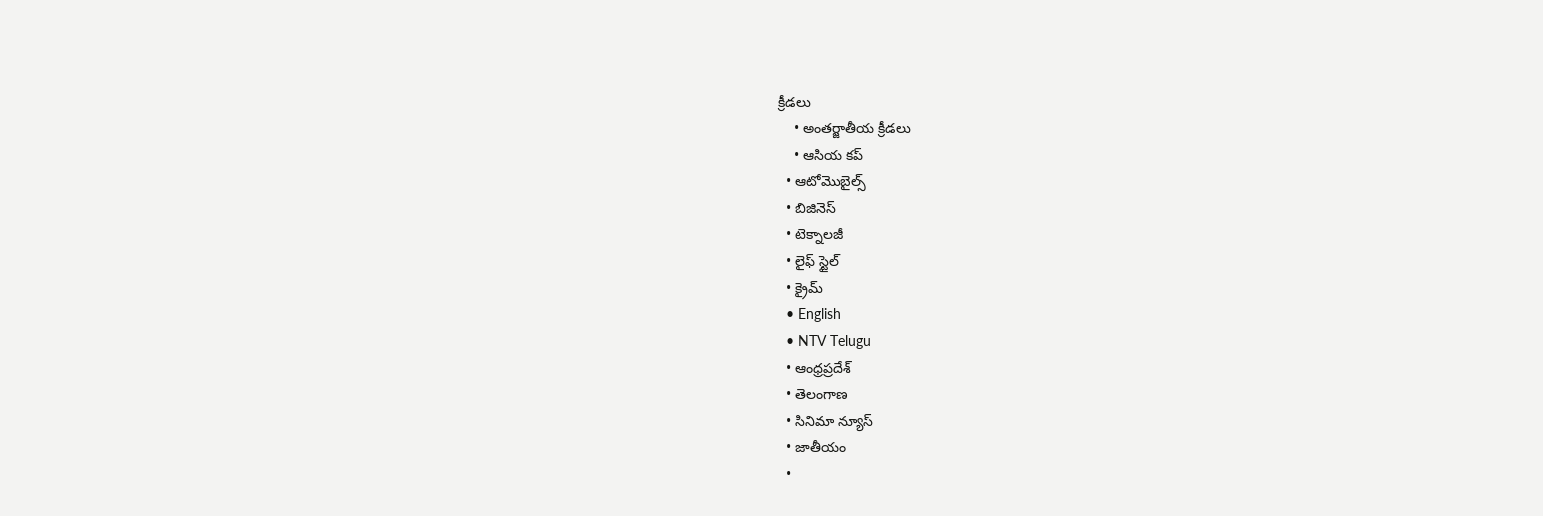క్రీడలు
    • అంతర్జాతీయ క్రీడలు
    • ఆసియ కప్
  • ఆటోమొబైల్స్
  • బిజినెస్‌
  • టెక్నాలజీ
  • లైఫ్ స్టైల్
  • క్రైమ్
  • English
  • NTV Telugu
  • ఆంధ్రప్రదేశ్
  • తెలంగాణ
  • సినిమా న్యూస్
  • జాతీయం
  •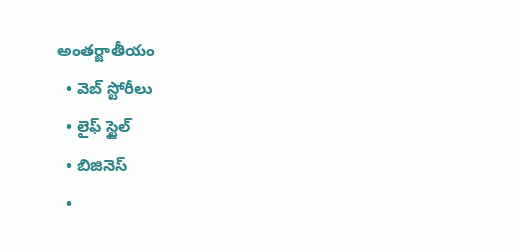అంతర్జాతీయం
  • వెబ్ స్టోరీలు
  • లైఫ్ స్టైల్
  • బిజినెస్‌
  •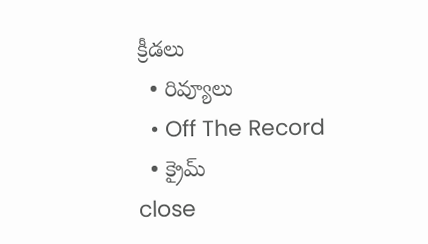క్రీడలు
  • రివ్యూలు
  • Off The Record
  • క్రైమ్
close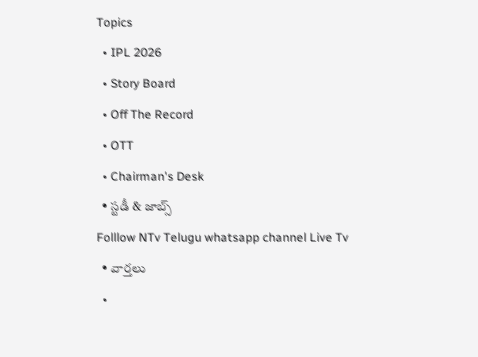Topics
  • IPL 2026
  • Story Board
  • Off The Record
  • OTT
  • Chairman's Desk
  • స్టడీ & జాబ్స్
Folllow NTv Telugu whatsapp channel Live Tv
  • వార్తలు
  •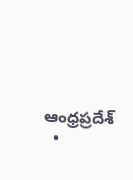ఆంధ్రప్రదేశ్
  •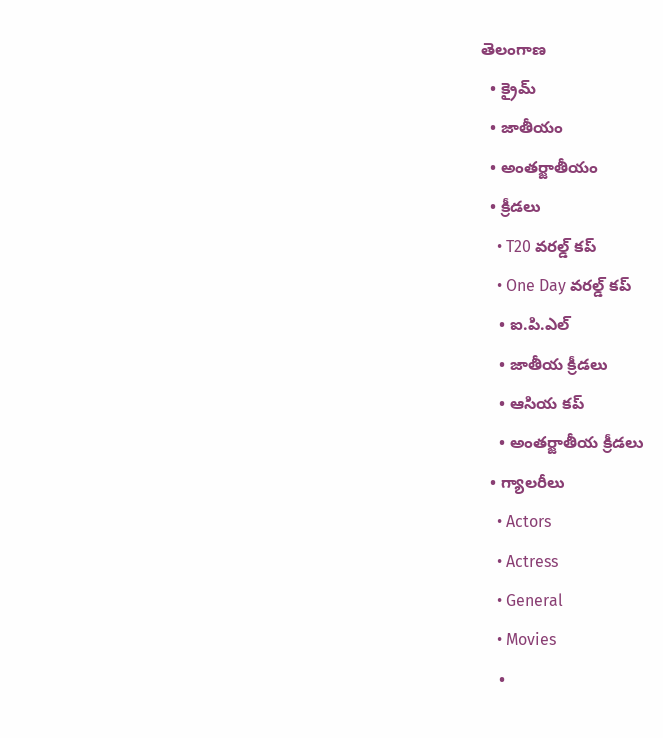తెలంగాణ
  • క్రైమ్
  • జాతీయం
  • అంతర్జాతీయం
  • క్రీడలు
    • T20 వరల్డ్ కప్
    • One Day వరల్డ్ కప్
    • ఐ.పి.ఎల్
    • జాతీయ క్రీడలు
    • ఆసియ కప్
    • అంతర్జాతీయ క్రీడలు
  • గ్యాలరీలు
    • Actors
    • Actress
    • General
    • Movies
    •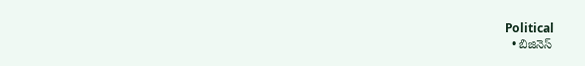Political
  • బిజినెస్‌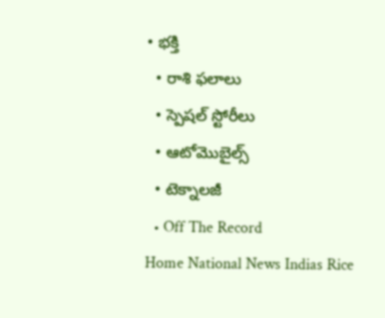• భక్తి
  • రాశి ఫలాలు
  • స్పెషల్‌ స్టోరీలు
  • ఆటోమొబైల్స్
  • టెక్నాలజీ
  • Off The Record
Home National News Indias Rice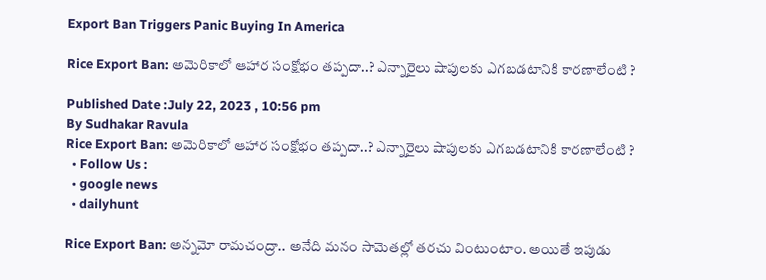Export Ban Triggers Panic Buying In America

Rice Export Ban: అమెరికాలో ఆహార సంక్షోభం తప్పదా..? ఎన్నారైలు షాపులకు ఎగబడటానికి కారణాలేంటి ?

Published Date :July 22, 2023 , 10:56 pm
By Sudhakar Ravula
Rice Export Ban: అమెరికాలో ఆహార సంక్షోభం తప్పదా..? ఎన్నారైలు షాపులకు ఎగబడటానికి కారణాలేంటి ?
  • Follow Us :
  • google news
  • dailyhunt

Rice Export Ban: అన్నమో రామచంద్రా.. అనేది మనం సామెతల్లో తరచు వింటుంటాం. అయితే ఇపుడు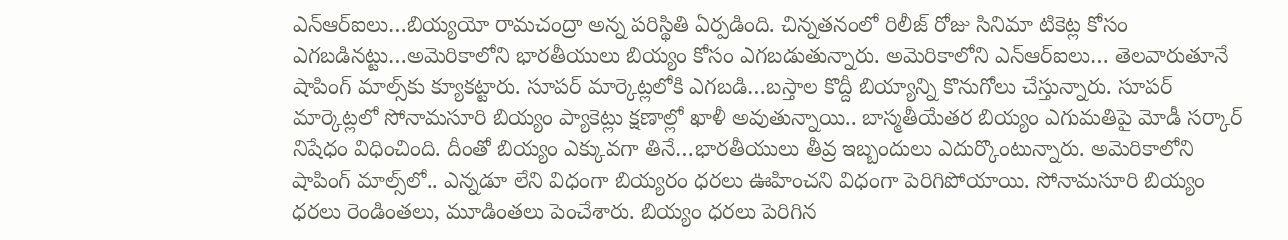ఎన్‌ఆర్‌ఐలు…బియ్యయో రామచంద్రా అన్న పరిస్థితి ఏర్పడింది. చిన్నతనంలో రిలీజ్ రోజు సినిమా టికెట్ల కోసం ఎగబడినట్టు…అమెరికాలోని భారతీయులు బియ్యం కోసం ఎగబడుతున్నారు. అమెరికాలోని ఎన్‌ఆర్‌ఐలు… తెలవారుతూనే షాపింగ్‌ మాల్స్‌కు క్యూకట్టారు. సూపర్ మార్కెట్లలోకి ఎగబడి…బస్తాల కొద్దీ బియ్యాన్ని కొనుగోలు చేస్తున్నారు. సూపర్ మార్కెట్లలో సోనామసూరి బియ్యం ప్యాకెట్లు క్షణాల్లో ఖాళీ అవుతున్నాయి.. బాస్మతీయేతర బియ్యం ఎగుమతిపై మోడీ సర్కార్‌ నిషేధం విధించింది. దీంతో బియ్యం ఎక్కువగా తినే…భారతీయులు తీవ్ర ఇబ్బందులు ఎదుర్కొంటున్నారు. అమెరికాలోని షాపింగ్‌ మాల్స్‌లో.. ఎన్నడూ లేని విధంగా బియ్యరం ధరలు ఊహించని విధంగా పెరిగిపోయాయి. సోనామసూరి బియ్యం ధరలు రెండింతలు, మూడింతలు పెంచేశారు. బియ్యం ధరలు పెరిగిన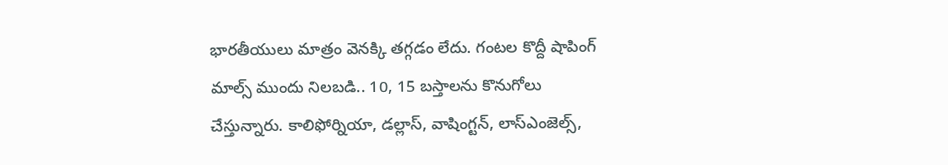భారతీయులు మాత్రం వెనక్కి తగ్గడం లేదు. గంటల కొద్దీ షాపింగ్‌ మాల్స్‌ ముందు నిలబడి.. 10, 15 బస్తాలను కొనుగోలు చేస్తున్నారు. కాలిఫోర్నియా, డల్లాస్‌, వాషింగ్టన్‌, లాస్‌ఎంజెల్స్‌,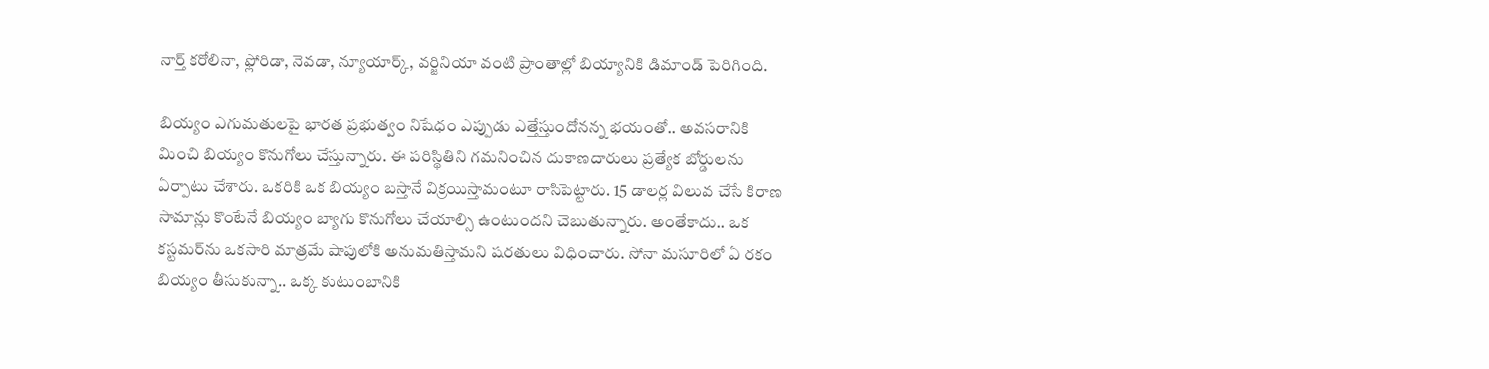నార్త్‌ కరోలినా, ఫ్లోరిడా, నెవడా, న్యూయార్క్‌, వర్జినియా వంటి ప్రాంతాల్లో బియ్యానికి డిమాండ్‌ పెరిగింది.

బియ్యం ఎగుమతులపై భారత ప్రభుత్వం నిషేధం ఎప్పుడు ఎత్తేస్తుందోనన్న భయంతో.. అవసరానికి మించి బియ్యం కొనుగోలు చేస్తున్నారు. ఈ ప‌రిస్థితిని గ‌మ‌నించిన దుకాణ‌దారులు ప్రత్యేక బోర్డుల‌ను ఏర్పాటు చేశారు. ఒకరికి ఒక బియ్యం బస్తానే విక్రయిస్తామంటూ రాసిపెట్టారు. 15 డాల‌ర్ల విలువ చేసే కిరాణ సామాన్లు కొంటేనే బియ్యం బ్యాగు కొనుగోలు చేయాల్సి ఉంటుంద‌ని చెబుతున్నారు. అంతేకాదు.. ఒక క‌స్టమ‌ర్‌ను ఒకసారి మాత్రమే షాపులోకి అనుమ‌తిస్తామ‌ని షరతులు విధించారు. సోనా మ‌సూరిలో ఏ ర‌కం బియ్యం తీసుకున్నా.. ఒక్క కుటుంబానికి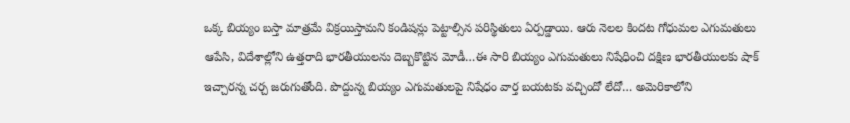ఒక్క బియ్యం బ‌స్తా మాత్రమే విక్రయిస్తామ‌ని కండిషన్లు పెట్టాల్సిన పరిస్థితులు ఏర్పడ్డాయి. ఆరు నెలల కిందట గోధుమల ఎగుమతులు ఆపేసి, విదేశాల్లోని ఉత్తరాది భారతీయులను దెబ్బకొట్టిన మోడీ…ఈ సారి బియ్యం ఎగుమతులు నిషేధించి దక్షిణ భారతీయులకు షాక్ ఇచ్చారన్న చర్చ జరుగుతోంది. పొద్దున్న బియ్యం ఎగుమతులపై నిషేధం వార్త బయటకు వచ్చిందో లేదో… అమెరికాలోని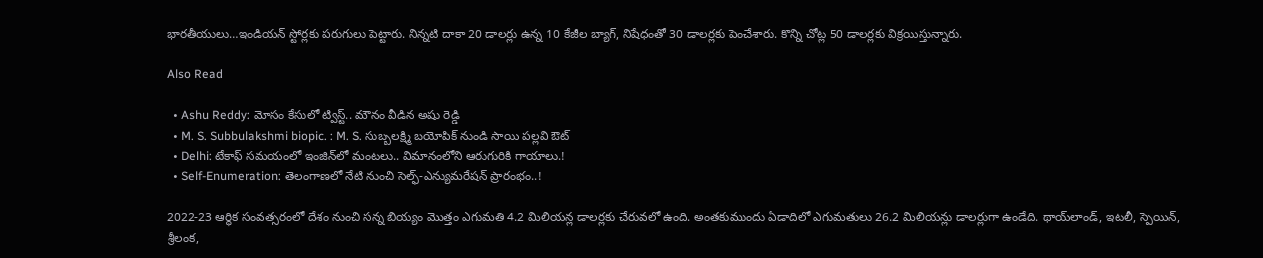భారతీయులు…ఇండియన్ స్టోర్లకు పరుగులు పెట్టారు. నిన్నటి దాకా 20 డాలర్లు ఉన్న 10 కేజీల బ్యాగ్‌, నిషేధంతో 30 డాలర్లకు పెంచేశారు. కొన్ని చోట్ల 50 డాలర్లకు విక్రయిస్తున్నారు.

Also Read

  • Ashu Reddy: మోసం కేసులో ట్విస్ట్.. మౌనం వీడిన అషు రెడ్డి
  • M. S. Subbulakshmi biopic. : M. S. సుబ్బలక్ష్మి బయోపిక్ నుండి సాయి పల్లవి ఔట్
  • Delhi: టేకాఫ్ సమయంలో ఇంజిన్‌లో మంటలు.. విమానంలోని ఆరుగురికి గాయాలు.!
  • Self-Enumeration: తెలంగాణలో నేటి నుంచి సెల్ఫ్‌-ఎన్యుమ‌రేష‌న్‌ ప్రారంభం..!

2022-23 ఆర్థిక సంవత్సరంలో దేశం నుంచి సన్న బియ్యం మొత్తం ఎగుమతి 4.2 మిలియన్ల డాలర్లకు చేరువలో ఉంది. అంతకుముందు ఏడాదిలో ఎగుమతులు 26.2 మిలియన్లు డాలర్లుగా ఉండేది. థాయ్‌లాండ్, ఇటలీ, స్పెయిన్, శ్రీలంక,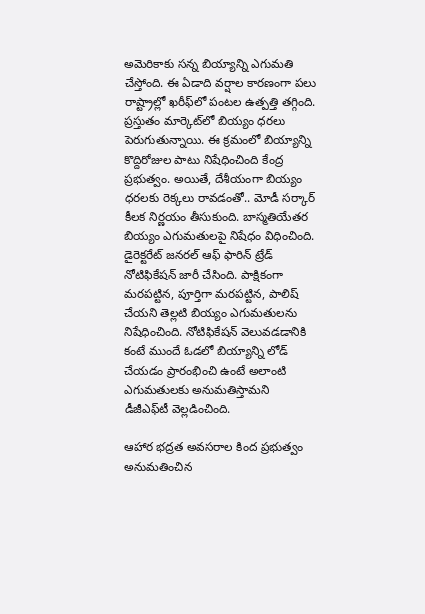అమెరికాకు సన్న బియ్యాన్ని ఎగుమతి చేస్తోంది. ఈ ఏడాది వర్షాల కారణంగా పలు రాష్ట్రాల్లో ఖరీఫ్‌లో పంటల ఉత్పత్తి తగ్గింది. ప్రస్తుతం మార్కెట్‌లో బియ్యం ధరలు పెరుగుతున్నాయి. ఈ క్రమంలో బియ్యాన్ని కొద్దిరోజుల పాటు నిషేధించింది కేంద్ర ప్రభుత్వం. అయితే, దేశీయంగా బియ్యం ధరలకు రెక్కలు రావడంతో.. మోడీ సర్కార్‌ కీలక నిర్ణయం తీసుకుంది. బాస్మతియేతర బియ్యం ఎగుమతులపై నిషేధం విధించింది. డైరెక్టరేట్‌ జనరల్‌ ఆఫ్‌ ఫారిన్‌ ట్రేడ్‌ నోటిఫికేషన్‌ జారీ చేసింది. పాక్షికంగా మరపట్టిన, పూర్తిగా మరపట్టిన, పాలిష్‌ చేయని తెల్లటి బియ్యం ఎగుమతులను నిషేధించింది. నోటిఫికేషన్‌ వెలువడడానికి కంటే ముందే ఓడలో బియ్యాన్ని లోడ్ చేయడం ప్రారంభించి ఉంటే అలాంటి ఎగుమతులకు అనుమతిస్తామని డీజీఎఫ్‌టీ వెల్లడించింది.

ఆహార భద్రత అవసరాల కింద ప్రభుత్వం అనుమతించిన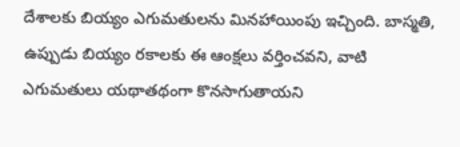దేశాలకు బియ్యం ఎగుమతులను మినహాయింపు ఇచ్చింది. బాస్మతి, ఉప్పుడు బియ్యం రకాలకు ఈ ఆంక్షలు వర్తించవని, వాటి ఎగుమతులు యథాతథంగా కొనసాగుతాయని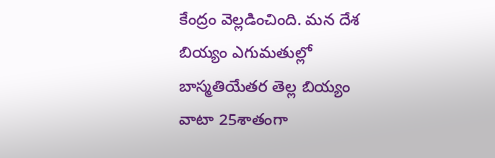కేంద్రం వెల్లడించింది. మన దేశ బియ్యం ఎగుమతుల్లో బాస్మతియేతర తెల్ల బియ్యం వాటా 25శాతంగా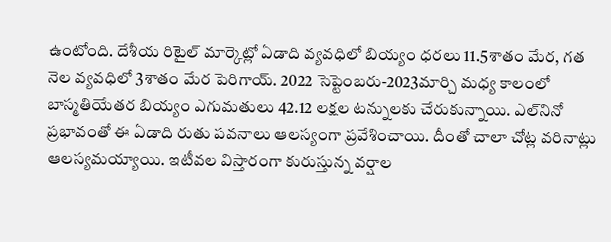ఉంటోంది. దేశీయ రిటైల్‌ మార్కెట్లో ఏడాది వ్యవధిలో బియ్యం ధరలు 11.5శాతం మేర, గత నెల వ్యవధిలో 3శాతం మేర పెరిగాయ్. 2022 సెప్టెంబరు-2023మార్చి మధ్య కాలంలో బాస్మతియేతర బియ్యం ఎగుమతులు 42.12 లక్షల టన్నులకు చేరుకున్నాయి. ఎల్‌నినో ప్రభావంతో ఈ ఏడాది రుతు పవనాలు ఆలస్యంగా ప్రవేశించాయి. దీంతో చాలా చోట్ల వరినాట్లు ఆలస్యమయ్యాయి. ఇటీవల విస్తారంగా కురుస్తున్న వర్షాల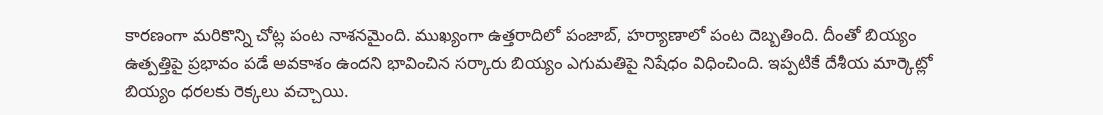కారణంగా మరికొన్ని చోట్ల పంట నాశనమైంది. ముఖ్యంగా ఉత్తరాదిలో పంజాబ్‌, హర్యాణాలో పంట దెబ్బతింది. దీంతో బియ్యం ఉత్పత్తిపై ప్రభావం పడే అవకాశం ఉందని భావించిన సర్కారు బియ్యం ఎగుమతిపై నిషేధం విధించింది. ఇప్పటికే దేశీయ మార్కెట్లో బియ్యం ధరలకు రెక్కలు వచ్చాయి.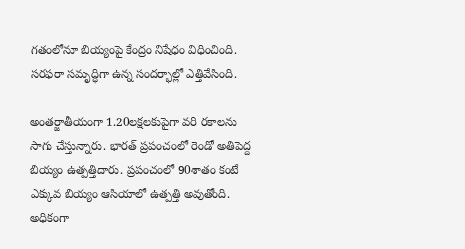గతంలోనూ బియ్యంపై కేంద్రం నిషేధం విధించింది. సరఫరా సమృద్ధిగా ఉన్న సందర్భాల్లో ఎత్తివేసింది.

అంతర్జాతీయంగా 1.20లక్షలకుపైగా వరి రకాలను సాగు చేస్తున్నారు. భారత్‌ ప్రపంచంలో రెండో అతిపెద్ద బియ్యం ఉత్పత్తిదారు. ప్రపంచంలో 90శాతం కంటే ఎక్కువ బియ్యం ఆసియాలో ఉత్పత్తి అవుతోంది. అధికంగా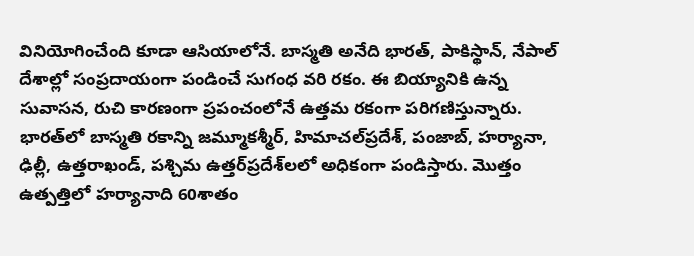వినియోగించేంది కూడా ఆసియాలోనే. బాస్మతి అనేది భారత్‌, పాకిస్థాన్‌, నేపాల్‌ దేశాల్లో సంప్రదాయంగా పండించే సుగంధ వరి రకం. ఈ బియ్యానికి ఉన్న సువాసన, రుచి కారణంగా ప్రపంచంలోనే ఉత్తమ రకంగా పరిగణిస్తున్నారు. భారత్‌లో బాస్మతి రకాన్ని జమ్మూకశ్మీర్‌, హిమాచల్‌ప్రదేశ్‌, పంజాబ్‌, హర్యానా, ఢిల్లీ, ఉత్తరాఖండ్‌, పశ్చిమ ఉత్తర్‌ప్రదేశ్‌లలో అధికంగా పండిస్తారు. మొత్తం ఉత్పత్తిలో హర్యానాది 60శాతం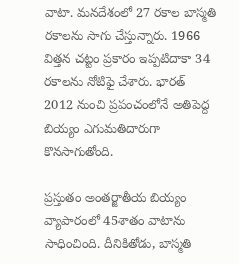వాటా. మనదేశంలో 27 రకాల బాస్మతి రకాలను సాగు చేస్తున్నారు. 1966 విత్తన చట్టం ప్రకారం ఇప్పటిదాకా 34 రకాలను నోటిఫై చేశారు. భారత్‌ 2012 నుంచి ప్రపంచంలోనే అతిపెద్ద బియ్యం ఎగుమతిదారుగా కొనసాగుతోంది.

ప్రస్తుతం అంతర్జాతీయ బియ్యం వ్యాపారంలో 45శాతం వాటాను సాధించింది. దీనికితోడు, బాస్మతి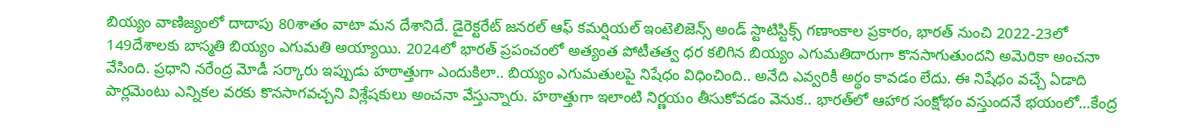బియ్యం వాణిజ్యంలో దాదాపు 80శాతం వాటా మన దేశానిదే. డైరెక్టరేట్‌ జనరల్‌ ఆఫ్‌ కమర్షియల్‌ ఇంటెలిజెన్స్‌ అండ్‌ స్టాటిస్టిక్స్‌ గణాంకాల ప్రకారం, భారత్‌ నుంచి 2022-23లో 149దేశాలకు బాస్మతి బియ్యం ఎగుమతి అయ్యాయి. 2024లో భారత్‌ ప్రపంచంలో అత్యంత పోటీతత్వ ధర కలిగిన బియ్యం ఎగుమతిదారుగా కొనసాగుతుందని అమెరికా అంచనా వేసింది. ప్రధాని నరేంద్ర మోడీ సర్కారు ఇప్పుడు హఠాత్తుగా ఎందుకిలా.. బియ్యం ఎగుమతులపై నిషేధం విధించింది.. అనేది ఎవ్వరికీ అర్థం కావడం లేదు. ఈ నిషేధం వచ్చే ఏడాది పార్లమెంటు ఎన్నికల వరకు కొనసాగవచ్చని విశ్లేషకులు అంచనా వేస్తున్నారు. హఠాత్తుగా ఇలాంటి నిర్ణయం తీసుకోవడం వెనుక.. భారత్‌లో ఆహార సంక్షోభం వస్తుందనే భయంలో…కేంద్ర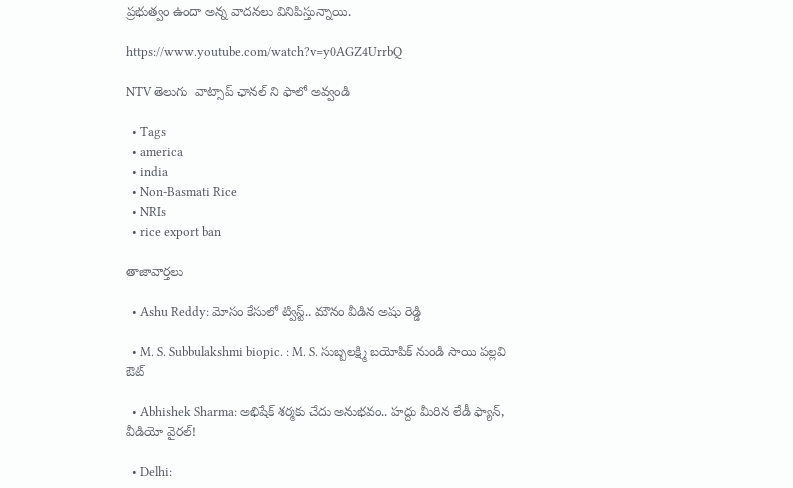ప్రభుత్వం ఉందా అన్న వాదనలు వినిపిస్తున్నాయి.

https://www.youtube.com/watch?v=y0AGZ4UrrbQ

NTV తెలుగు  వాట్సాప్ ఛానల్ ని ఫాలో అవ్వండి

  • Tags
  • america
  • india
  • Non-Basmati Rice
  • NRIs
  • rice export ban

తాజావార్తలు

  • Ashu Reddy: మోసం కేసులో ట్విస్ట్.. మౌనం వీడిన అషు రెడ్డి

  • M. S. Subbulakshmi biopic. : M. S. సుబ్బలక్ష్మి బయోపిక్ నుండి సాయి పల్లవి ఔట్

  • Abhishek Sharma: అభిషేక్ శర్మకు చేదు అనుభవం.. హద్దు మీరిన లేడీ ఫ్యాన్, వీడియో వైరల్!

  • Delhi: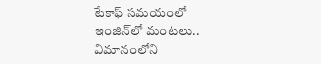టేకాఫ్ సమయంలో ఇంజిన్‌లో మంటలు.. విమానంలోని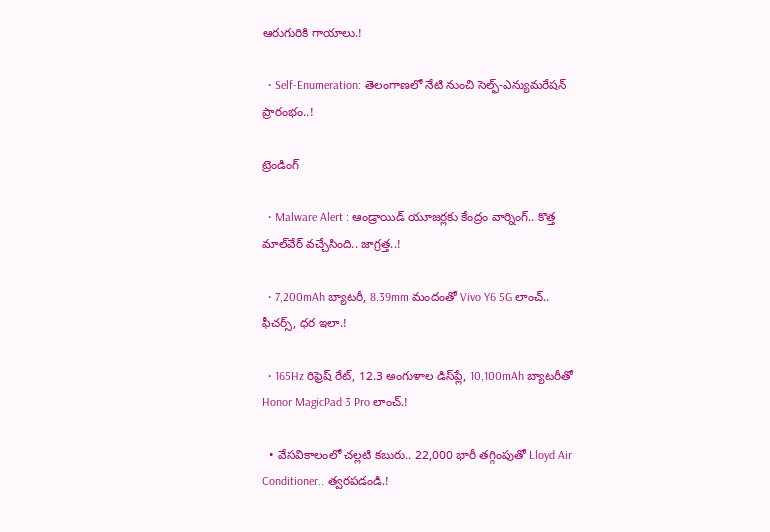ఆరుగురికి గాయాలు.!

  • Self-Enumeration: తెలంగాణలో నేటి నుంచి సెల్ఫ్‌-ఎన్యుమ‌రేష‌న్‌ ప్రారంభం..!

ట్రెండింగ్‌

  • Malware Alert : ఆండ్రాయిడ్ యూజర్లకు కేంద్రం వార్నింగ్.. కొత్త మాల్‌వేర్ వచ్చేసింది.. జాగ్రత్త..!

  • 7,200mAh బ్యాటరీ, 8.39mm మందంతో Vivo Y6 5G లాంచ్.. ఫీచర్స్, ధర ఇలా.!

  • 165Hz రిఫ్రెష్ రేట్‌, 12.3 అంగుళాల డిస్‌ప్లే, 10,100mAh బ్యాటరీతో Honor MagicPad 3 Pro లాంచ్.!

  • వేసవికాలంలో చల్లటి కబురు.. 22,000 భారీ తగ్గింపుతో Lloyd Air Conditioner.. త్వరపడండి.!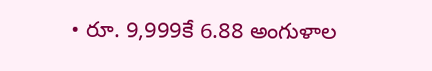• రూ. 9,999కే 6.88 అంగుళాల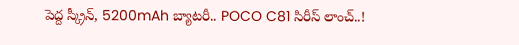పెద్ద స్క్రీన్, 5200mAh బ్యాటరీ.. POCO C81 సిరీస్ లాంచ్..!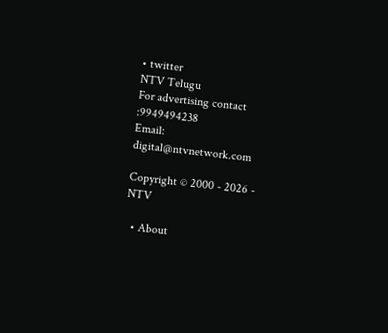• twitter
NTV Telugu
For advertising contact :9949494238
Email: digital@ntvnetwork.com

Copyright © 2000 - 2026 - NTV

  • About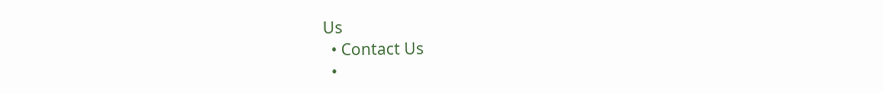Us
  • Contact Us
  •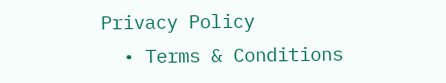Privacy Policy
  • Terms & Conditions